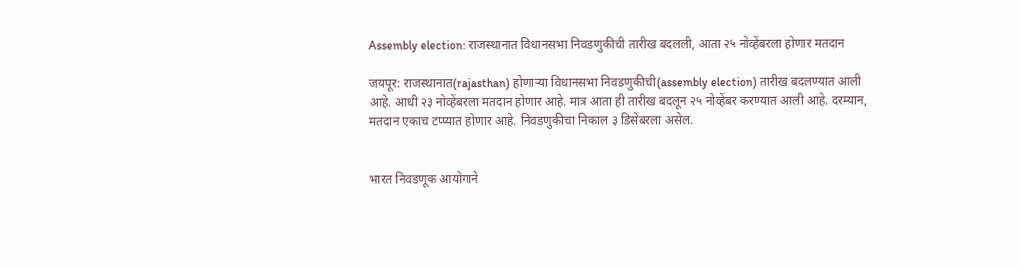Assembly election: राजस्थानात विधानसभा निवडणुकीची तारीख बदलली, आता २५ नोव्हेंबरला होणार मतदान

जयपूर: राजस्थानात(rajasthan) होणाऱ्या विधानसभा निवडणुकीची(assembly election) तारीख बदलण्यात आली आहे. आधी २३ नोव्हेंबरला मतदान होणार आहे. मात्र आता ही तारीख बदलून २५ नोव्हेंबर करण्यात आली आहे. दरम्यान, मतदान एकाच टप्प्यात होणार आहे. निवडणुकीचा निकाल ३ डिसेंबरला असेल.


भारत निवडणूक आयोगाने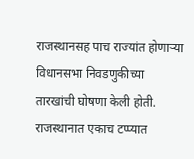राजस्थानसह पाच राज्यांत होणाऱ्या विधानसभा निवडणुकीच्या तारखांची घोषणा केली होती. राजस्थानात एकाच टप्प्यात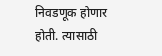निवडणूक होणार होती. त्यासाठी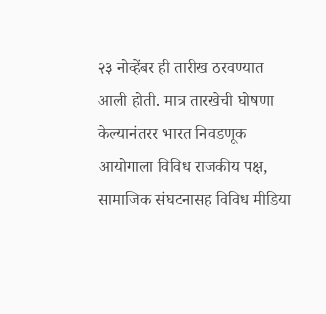२३ नोव्हेंबर ही तारीख ठरवण्यात आली होती. मात्र तारखेची घोषणा केल्यानंतरर भारत निवडणूक आयोगाला विविध राजकीय पक्ष, सामाजिक संघटनासह विविध मीडिया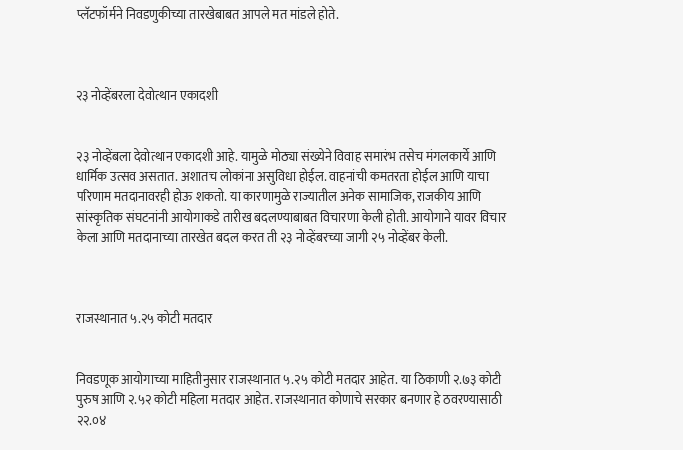प्लॅटफॉर्मने निवडणुकीच्या तारखेबाबत आपले मत मांडले होते.



२३ नोव्हेंबरला देवोत्थान एकादशी


२३ नोव्हेंबला देवोत्थान एकादशी आहे. यामुळे मोठ्या संख्येने विवाह समारंभ तसेच मंगलकार्ये आणि धार्मिक उत्सव असतात. अशातच लोकांना असुविधा होईल. वाहनांची कमतरता होईल आणि याचा परिणाम मतदानावरही होऊ शकतो. या कारणामुळे राज्यातील अनेक सामाजिक, राजकीय आणि सांस्कृतिक संघटनांनी आयोगाकडे तारीख बदलण्याबाबत विचारणा केली होती. आयोगाने यावर विचार केला आणि मतदानाच्या तारखेत बदल करत ती २३ नोव्हेंबरच्या जागी २५ नोव्हेंबर केली.



राजस्थानात ५.२५ कोटी मतदार


निवडणूक आयोगाच्या माहितीनुसार राजस्थानात ५.२५ कोटी मतदार आहेत. या ठिकाणी २.७३ कोटी पुरुष आणि २.५२ कोटी महिला मतदार आहेत. राजस्थानात कोणाचे सरकार बनणार हे ठवरण्यासाठी २२.०४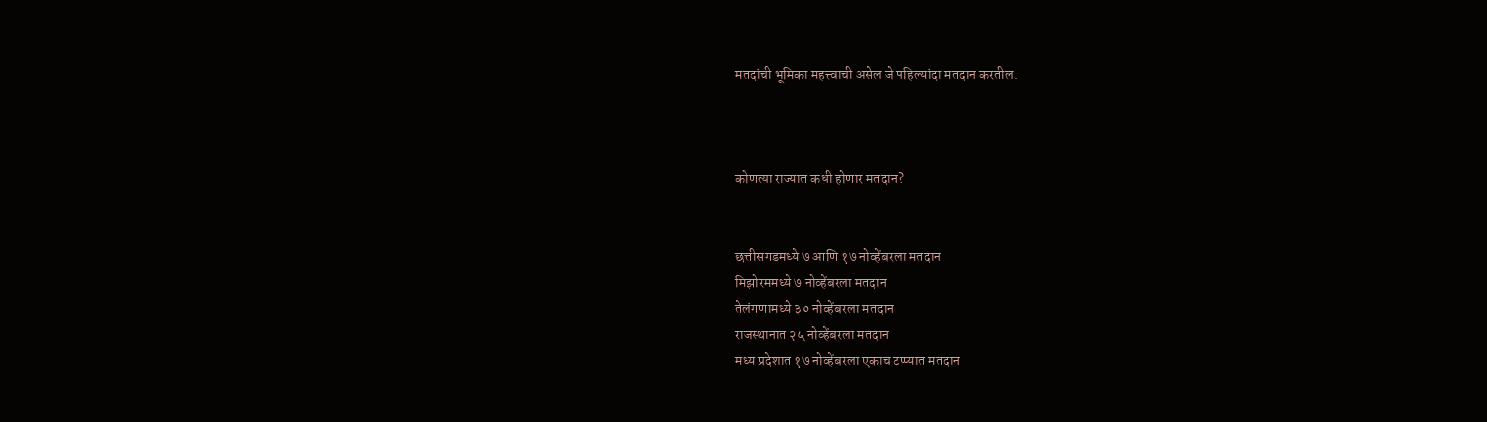मतदांची भूमिका महत्त्वाची असेल जे पहिल्यांदा मतदान करतील.



कोणत्या राज्यात कधी होणार मतदान?


छत्तीसगडमध्ये ७ आणि १७ नोव्हेंबरला मतदान
मिझोरममध्ये ७ नोव्हेंबरला मतदान
तेलंगणामध्ये ३० नोव्हेंबरला मतदान
राजस्थानात २५ नोव्हेंबरला मतदान
मध्य प्रदेशात १७ नोव्हेंबरला एकाच टप्प्यात मतदान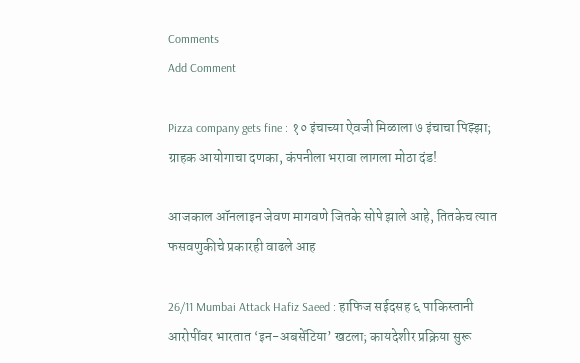Comments
Add Comment

Pizza company gets fine : १० इंचाच्या ऐवजी मिळाला ७ इंचाचा पिझ्झा; ग्राहक आयोगाचा दणका, कंपनीला भरावा लागला मोठा दंड!

आजकाल ऑनलाइन जेवण मागवणे जितके सोपे झाले आहे, तितकेच त्यात फसवणुकीचे प्रकारही वाढले आह

26/11 Mumbai Attack Hafiz Saeed : हाफिज सईदसह ६ पाकिस्तानी आरोपींवर भारतात ‘इन-अबसेंटिया’ खटला; कायदेशीर प्रक्रिया सुरू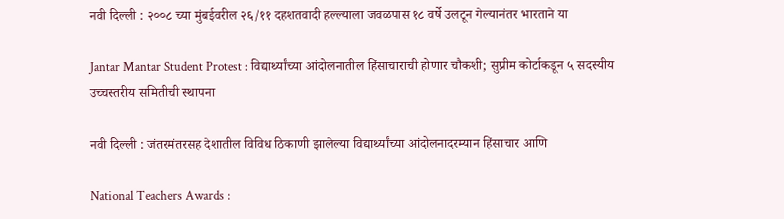नवी दिल्ली : २००८ च्या मुंबईवरील २६/११ दहशतवादी हल्ल्याला जवळपास १८ वर्षे उलटून गेल्यानंतर भारताने या

Jantar Mantar Student Protest : विद्यार्थ्यांच्या आंदोलनातील हिंसाचाराची होणार चौकशी; सुप्रीम कोर्टाकडून ५ सदस्यीय उच्चस्तरीय समितीची स्थापना

नवी दिल्ली : जंतरमंतरसह देशातील विविध ठिकाणी झालेल्या विद्यार्थ्यांच्या आंदोलनादरम्यान हिंसाचार आणि

National Teachers Awards :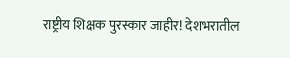राष्ट्रीय शिक्षक पुरस्कार जाहीर! देशभरातील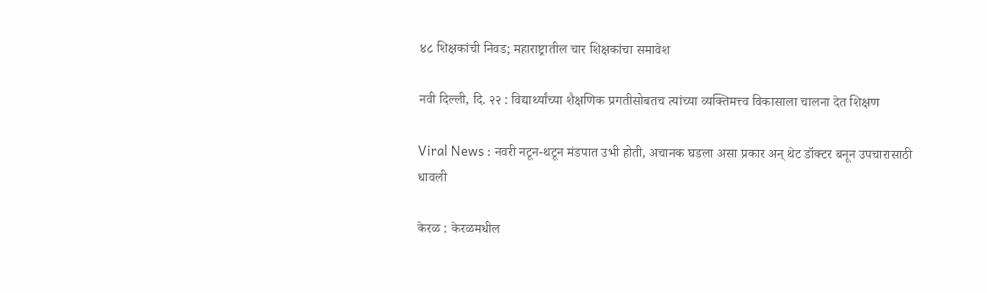४८ शिक्षकांची निवड; महाराष्ट्रातील चार शिक्षकांचा समावेश

नवी दिल्ली, दि. २२ : विद्यार्थ्यांच्या शैक्षणिक प्रगतीसोबतच त्यांच्या व्यक्तिमत्त्व विकासाला चालना देत शिक्षण

Viral News : नवरी नटून-थटून मंडपात उभी होती, अचानक घडला असा प्रकार अन् थेट डॉक्टर बनून उपचारासाठी धावली

केरळ : केरळमधील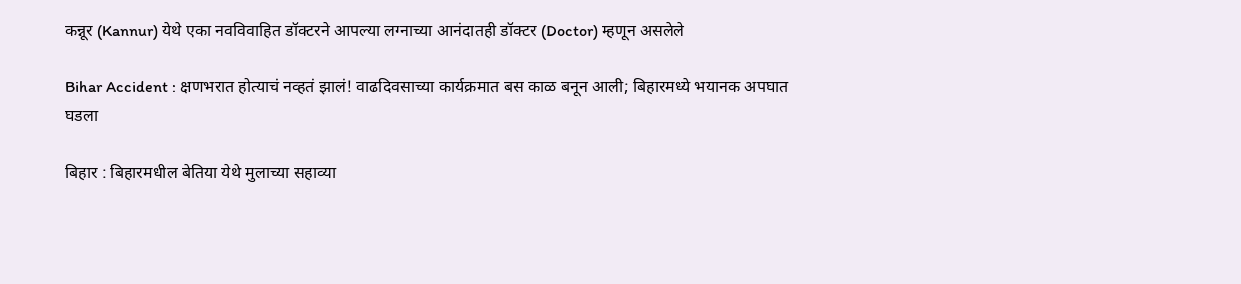कन्नूर (Kannur) येथे एका नवविवाहित डॉक्टरने आपल्या लग्नाच्या आनंदातही डॉक्टर (Doctor) म्हणून असलेले

Bihar Accident : क्षणभरात होत्याचं नव्हतं झालं! वाढदिवसाच्या कार्यक्रमात बस काळ बनून आली; बिहारमध्ये भयानक अपघात घडला

बिहार : बिहारमधील बेतिया येथे मुलाच्या सहाव्या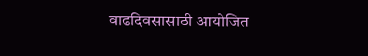वाढदिवसासाठी आयोजित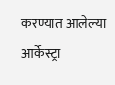करण्यात आलेल्या आर्केस्ट्रा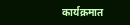कार्यक्रमात